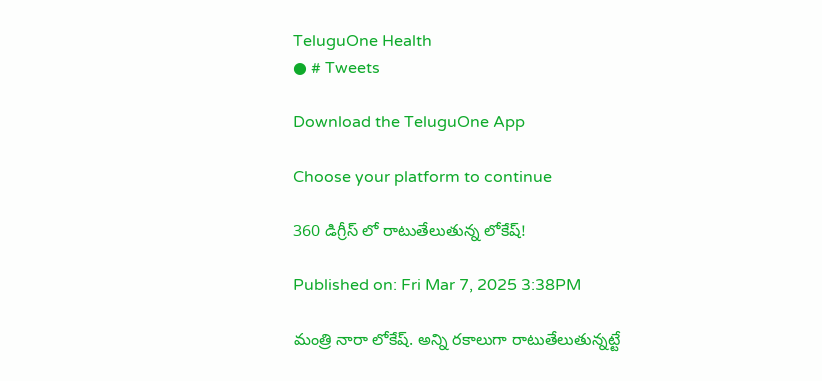TeluguOne Health
● # Tweets

Download the TeluguOne App

Choose your platform to continue

360 డిగ్రీస్ లో రాటుతేలుతున్న లోకేష్!

Published on: Fri Mar 7, 2025 3:38PM

మంత్రి నారా లోకేష్. అన్ని రకాలుగా రాటుతేలుతున్నట్టే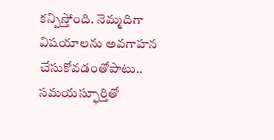కన్పిస్తోంది. నెమ్మదిగా విషయాలను అవగాహన చేసుకోవడంతోపాటు.. సమయస్ఫూర్తితో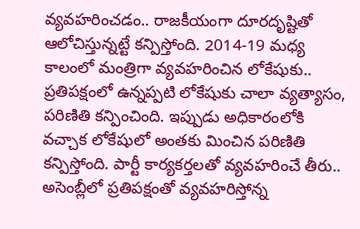వ్యవహరించడం.. రాజకీయంగా దూరదృష్టితో ఆలోచిస్తున్నట్టే కన్పిస్తోంది. 2014-19 మధ్య కాలంలో మంత్రిగా వ్యవహరించిన లోకేషుకు.. ప్రతిపక్షంలో ఉన్నప్పటి లోకేషుకు చాలా వ్యత్యాసం, పరిణితి కన్పించింది. ఇప్పుడు అధికారంలోకి వచ్చాక లోకేషులో అంతకు మించిన పరిణితి కన్పిస్తోంది. పార్టీ కార్యకర్తలతో వ్యవహరించే తీరు.. అసెంబ్లీలో ప్రతిపక్షంతో వ్యవహరిస్తోన్న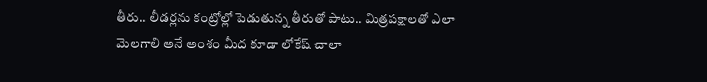తీరు.. లీడర్లను కంట్రోల్లో పెడుతున్న తీరుతో పాటు.. మిత్రపక్షాలతో ఎలా మెలగాలి అనే అంశం మీద కూడా లోకేష్ చాలా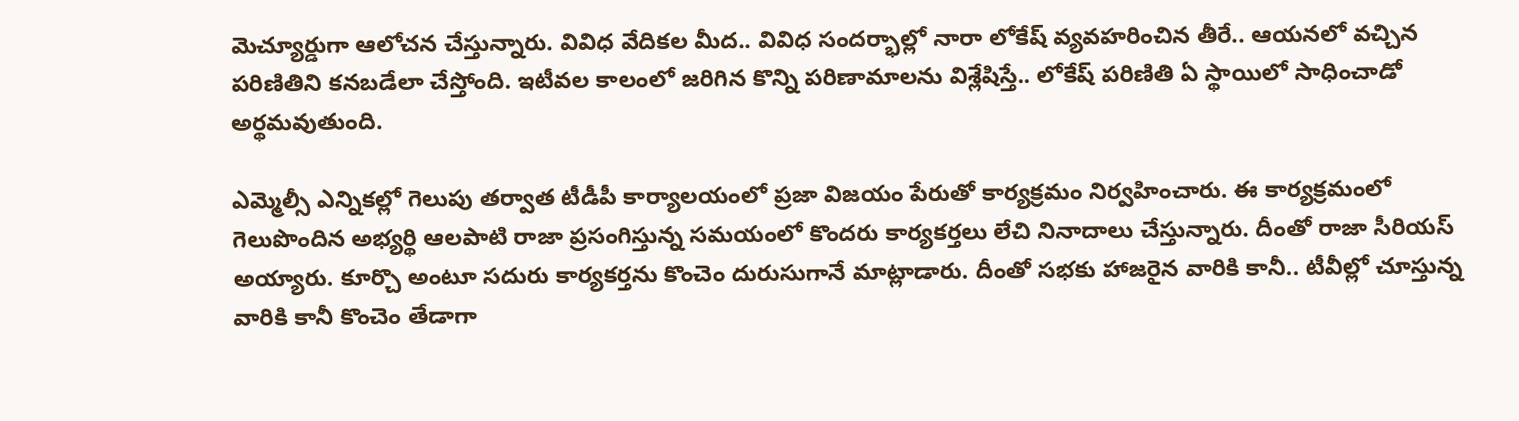మెచ్యూర్డుగా ఆలోచన చేస్తున్నారు. వివిధ వేదికల మీద.. వివిధ సందర్భాల్లో నారా లోకేష్ వ్యవహరించిన తీరే.. ఆయనలో వచ్చిన పరిణితిని కనబడేలా చేస్తోంది. ఇటీవల కాలంలో జరిగిన కొన్ని పరిణామాలను విశ్లేషిస్తే.. లోకేష్ పరిణితి ఏ స్థాయిలో సాధించాడో అర్థమవుతుంది.

ఎమ్మెల్సీ ఎన్నికల్లో గెలుపు తర్వాత టీడీపీ కార్యాలయంలో ప్రజా విజయం పేరుతో కార్యక్రమం నిర్వహించారు. ఈ కార్యక్రమంలో గెలుపొందిన అభ్యర్థి ఆలపాటి రాజా ప్రసంగిస్తున్న సమయంలో కొందరు కార్యకర్తలు లేచి నినాదాలు చేస్తున్నారు. దీంతో రాజా సీరియస్ అయ్యారు. కూర్చొ అంటూ సదురు కార్యకర్తను కొంచెం దురుసుగానే మాట్లాడారు. దీంతో సభకు హాజరైన వారికి కానీ.. టీవీల్లో చూస్తున్న వారికి కానీ కొంచెం తేడాగా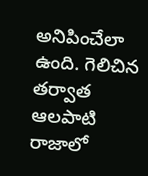అనిపించేలా ఉంది. గెలిచిన తర్వాత ఆలపాటి రాజాలో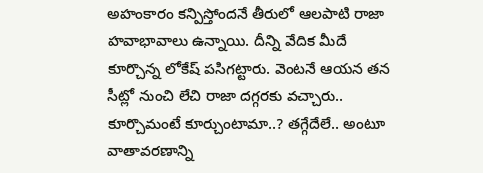అహంకారం కన్పిస్తోందనే తీరులో ఆలపాటి రాజా హవాభావాలు ఉన్నాయి. దీన్ని వేదిక మీదే కూర్చొన్న లోకేష్ పసిగట్టారు. వెంటనే ఆయన తన సీట్లో నుంచి లేచి రాజా దగ్గరకు వచ్చారు.. కూర్చొమంటే కూర్చుంటామా..? తగ్గేదేలే.. అంటూ వాతావరణాన్ని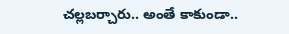చల్లబర్చారు.. అంతే కాకుండా..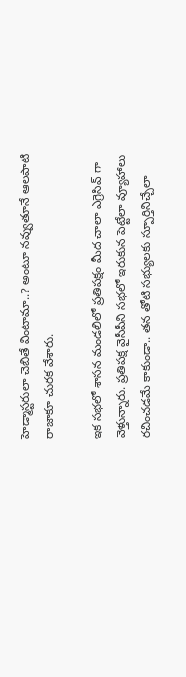హెడ్మాస్టరులా చెబితే వింటామా..? అంటూ నవ్వుతూనే ఆలపాటి రాజాకూ చురక వేశారు.

ఇక సభలో శాసన మండలిలో ప్రతిపక్షం మీద చాలా ఎగ్రెసివ్ గా వెళ్తున్నారు. ప్రతిపక్ష వైసీపీని సభలో ఇరుకున పెట్టేలా వ్యూహాలు రచించడమే కాకుండా.. తన తోటి సభ్యులకు స్పూర్తినిచ్చేలా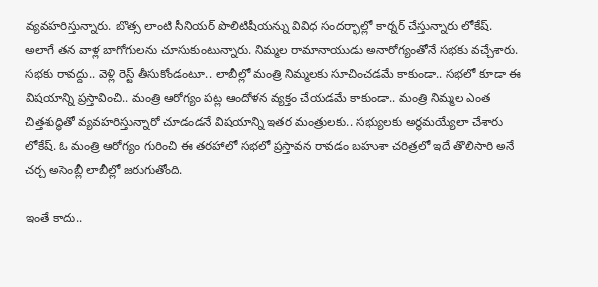వ్యవహరిస్తున్నారు. బొత్స లాంటి సీనియర్ పొలిటిషీయన్ను వివిధ సందర్భాల్లో కార్నర్ చేస్తున్నారు లోకేష్. అలాగే తన వాళ్ల బాగోగులను చూసుకుంటున్నారు. నిమ్మల రామానాయుడు అనారోగ్యంతోనే సభకు వచ్చేశారు. సభకు రావద్దు.. వెళ్లి రెస్ట్ తీసుకోండంటూ.. లాబీల్లో మంత్రి నిమ్మలకు సూచించడమే కాకుండా.. సభలో కూడా ఈ విషయాన్ని ప్రస్తావించి.. మంత్రి ఆరోగ్యం పట్ల ఆందోళన వ్యక్తం చేయడమే కాకుండా.. మంత్రి నిమ్మల ఎంత చిత్తశుద్ధితో వ్యవహరిస్తున్నారో చూడండనే విషయాన్ని ఇతర మంత్రులకు.. సభ్యులకు అర్థమయ్యేలా చేశారు లోకేష్. ఓ మంత్రి ఆరోగ్యం గురించి ఈ తరహాలో సభలో ప్రస్తావన రావడం బహుశా చరిత్రలో ఇదే తొలిసారి అనే చర్చ అసెంబ్లీ లాబీల్లో జరుగుతోంది.

ఇంతే కాదు..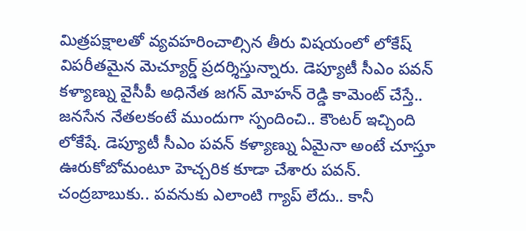మిత్రపక్షాలతో వ్యవహరించాల్సిన తీరు విషయంలో లోకేష్ విపరీతమైన మెచ్యూర్డ్ ప్రదర్శిస్తున్నారు. డెప్యూటీ సీఎం పవన్ కళ్యాణ్ను వైసీపీ అధినేత జగన్ మోహన్ రెడ్డి కామెంట్ చేస్తే.. జనసేన నేతలకంటే ముందుగా స్పందించి.. కౌంటర్ ఇచ్చింది లోకేషే. డెప్యూటీ సీఎం పవన్ కళ్యాణ్ను ఏమైనా అంటే చూస్తూ ఊరుకోబోమంటూ హెచ్చరిక కూడా చేశారు పవన్. చంద్రబాబుకు.. పవనుకు ఎలాంటి గ్యాప్ లేదు.. కానీ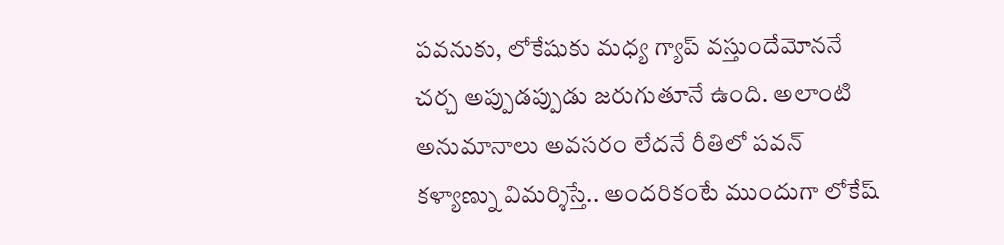పవనుకు, లోకేషుకు మధ్య గ్యాప్ వస్తుందేమోననే చర్చ అప్పుడప్పుడు జరుగుతూనే ఉంది. అలాంటి అనుమానాలు అవసరం లేదనే రీతిలో పవన్ కళ్యాణ్ను విమర్శిస్తే.. అందరికంటే ముందుగా లోకేష్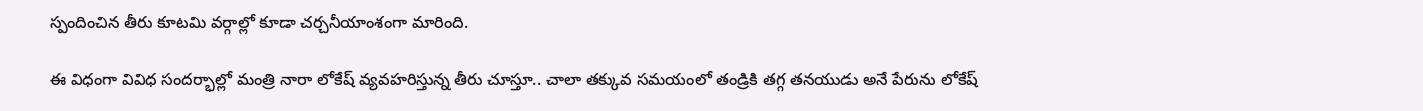స్పందించిన తీరు కూటమి వర్గాల్లో కూడా చర్చనీయాంశంగా మారింది.

ఈ విధంగా వివిధ సందర్భాల్లో మంత్రి నారా లోకేష్ వ్యవహరిస్తున్న తీరు చూస్తూ.. చాలా తక్కువ సమయంలో తండ్రికి తగ్గ తనయుడు అనే పేరును లోకేష్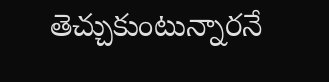తెచ్చుకుంటున్నారనే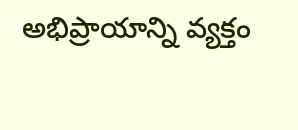అభిప్రాయాన్ని వ్యక్తం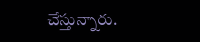చేస్తున్నారు.